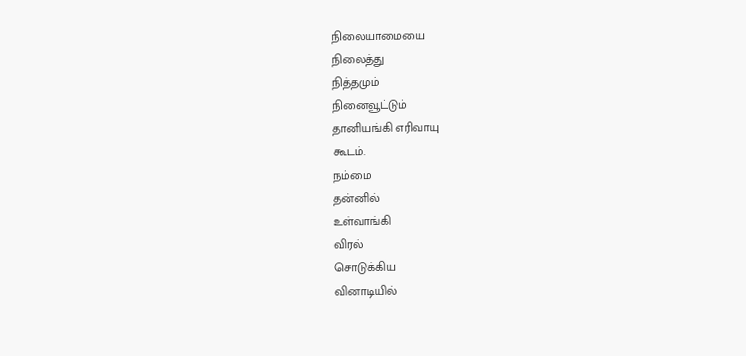நிலையாமையை
நிலைத்து
நித்தமும்
நினைவூட்டும்
தானியங்கி எரிவாயு
கூடம்.
நம்மை
தன்னில்
உள்வாங்கி
விரல்
சொடுக்கிய
வினாடியில்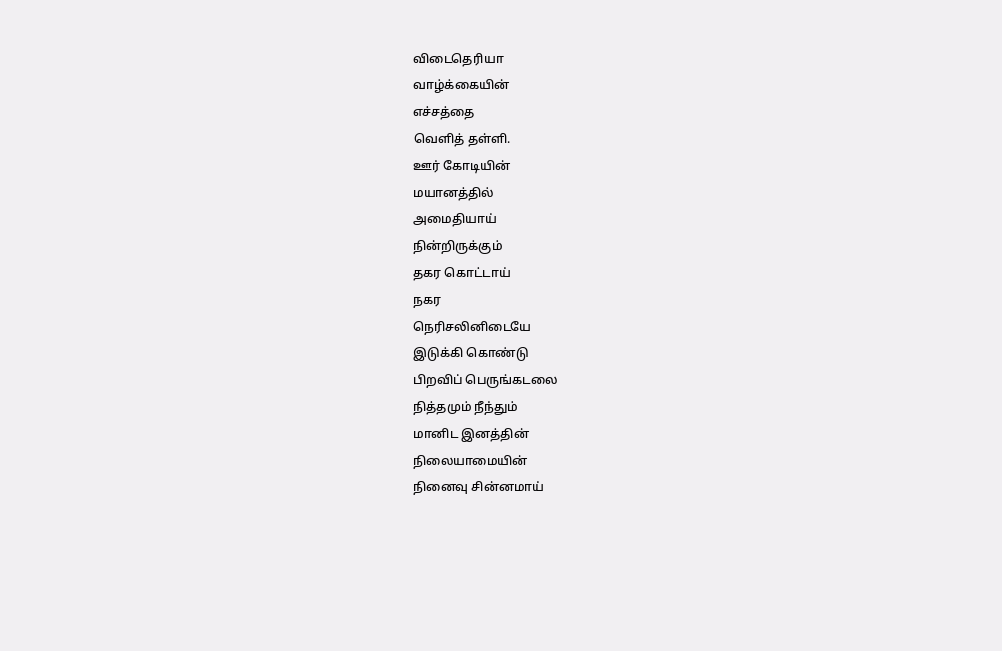விடைதெரியா
வாழ்க்கையின்
எச்சத்தை
வெளித் தள்ளி.
ஊர் கோடியின்
மயானத்தில்
அமைதியாய்
நின்றிருக்கும்
தகர கொட்டாய்
நகர
நெரிசலினிடையே
இடுக்கி கொண்டு
பிறவிப் பெருங்கடலை
நித்தமும் நீந்தும்
மானிட இனத்தின்
நிலையாமையின்
நினைவு சின்னமாய்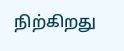நிற்கிறது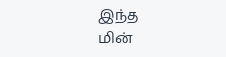இந்த
மின்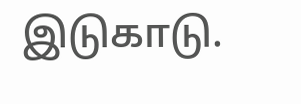இடுகாடு.